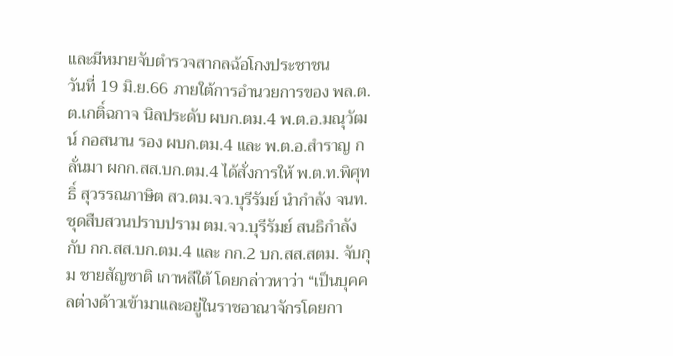และมีหมายจับตำรวจสากลฉ้อโกงประชาชน
วันที่ 19 มิ.ย.66 ภายใต้การอำนวยการของ พล.ต.ต.เกติ์ฉกาจ นิลประดับ ผบก.ตม.4 พ.ต.อ.มณุวัฒน์ กอสนาน รอง ผบก.ตม.4 และ พ.ต.อ.สำราญ กลั่นมา ผกก.สส.บก.ตม.4 ได้สั่งการให้ พ.ต.ท.พิศุทธิ์ สุวรรณภาษิต สว.ตม.จว.บุรีรัมย์ นำกำลัง จนท.ชุดสืบสวนปราบปราม ตม.จว.บุรีรัมย์ สนธิกำลังกับ กก.สส.บก.ตม.4 และ กก.2 บก.สส.สตม. จับกุม ชายสัญชาติ เกาหลีใต้ โดยกล่าวหาว่า “เป็นบุคคลต่างด้าวเข้ามาและอยู่ในราชอาณาจักรโดยกา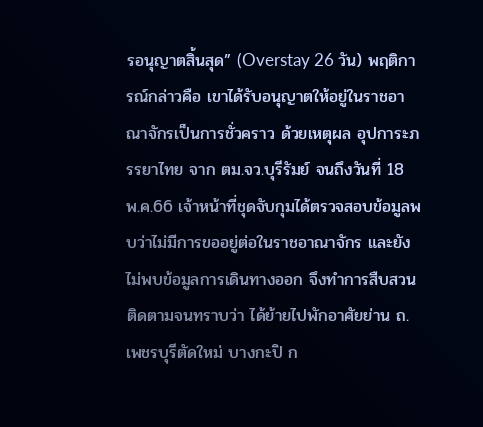รอนุญาตสิ้นสุด” (Overstay 26 วัน) พฤติการณ์กล่าวคือ เขาได้รับอนุญาตให้อยู่ในราชอาณาจักรเป็นการชั่วคราว ด้วยเหตุผล อุปการะภรรยาไทย จาก ตม.จว.บุรีรัมย์ จนถึงวันที่ 18 พ.ค.66 เจ้าหน้าที่ชุดจับกุมได้ตรวจสอบข้อมูลพบว่าไม่มีการขออยู่ต่อในราชอาณาจักร และยังไม่พบข้อมูลการเดินทางออก จึงทำการสืบสวนติดตามจนทราบว่า ได้ย้ายไปพักอาศัยย่าน ถ.เพชรบุรีตัดใหม่ บางกะปิ ก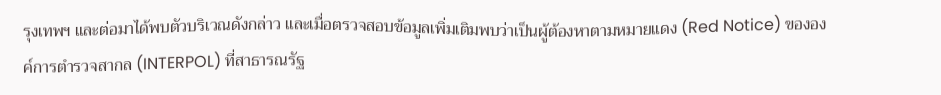รุงเทพฯ และต่อมาได้พบตัวบริเวณดังกล่าว และเมื่อตรวจสอบข้อมูลเพิ่มเติมพบว่าเป็นผู้ต้องหาตามหมายแดง (Red Notice) ขององค์การตำรวจสากล (INTERPOL) ที่สาธารณรัฐ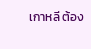เกาหลี ต้อง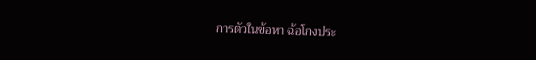การตัวในข้อหา ฉ้อโกงประ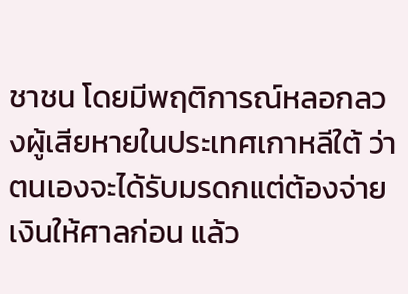ชาชน โดยมีพฤติการณ์หลอกลวงผู้เสียหายในประเทศเกาหลีใต้ ว่าตนเองจะได้รับมรดกแต่ต้องจ่ายเงินให้ศาลก่อน แล้ว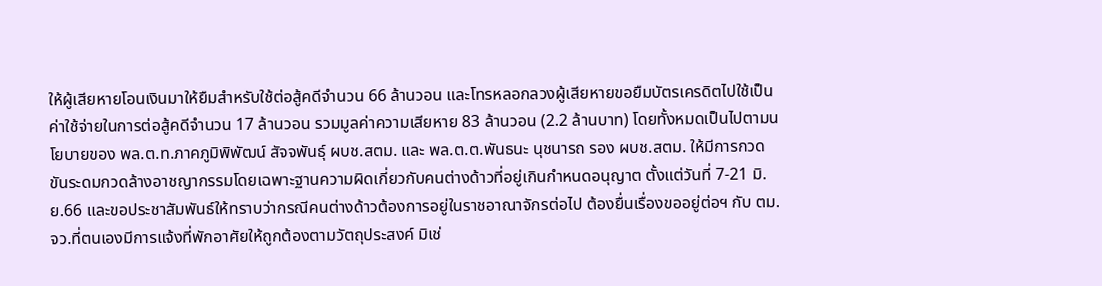ให้ผู้เสียหายโอนเงินมาให้ยืมสำหรับใช้ต่อสู้คดีจำนวน 66 ล้านวอน และโทรหลอกลวงผู้เสียหายขอยืมบัตรเครดิตไปใช้เป็นค่าใช้จ่ายในการต่อสู้คดีจำนวน 17 ล้านวอน รวมมูลค่าความเสียหาย 83 ล้านวอน (2.2 ล้านบาท) โดยทั้งหมดเป็นไปตามนโยบายของ พล.ต.ท.ภาคภูมิพิพัฒน์ สัจจพันธุ์ ผบช.สตม. และ พล.ต.ต.พันธนะ นุชนารถ รอง ผบช.สตม. ให้มีการกวดขันระดมกวดล้างอาชญากรรมโดยเฉพาะฐานความผิดเกี่ยวกับคนต่างด้าวที่อยู่เกินกำหนดอนุญาต ตั้งแต่วันที่ 7-21 มิ.ย.66 และขอประชาสัมพันธ์ให้ทราบว่ากรณีคนต่างด้าวต้องการอยู่ในราชอาณาจักรต่อไป ต้องยื่นเรื่องขออยู่ต่อฯ กับ ตม.จว.ที่ตนเองมีการแจ้งที่พักอาศัยให้ถูกต้องตามวัตถุประสงค์ มิเช่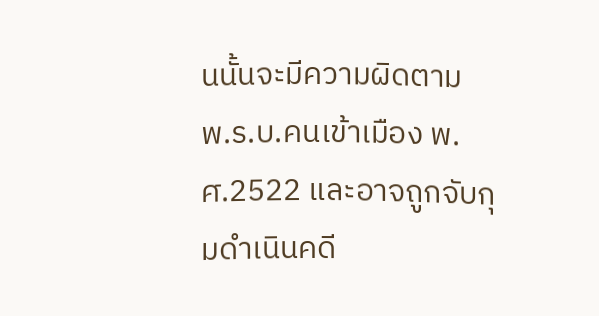นนั้นจะมีความผิดตาม พ.ร.บ.คนเข้าเมือง พ.ศ.2522 และอาจถูกจับกุมดำเนินคดี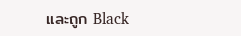และถูก Black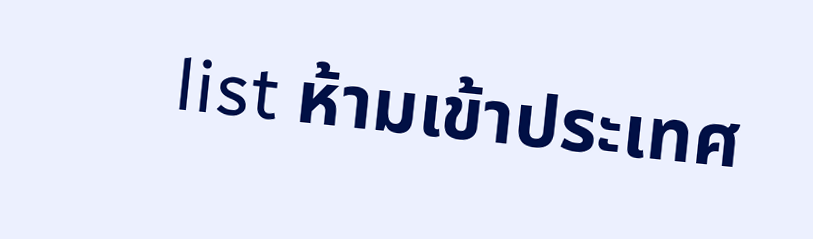list ห้ามเข้าประเทศ